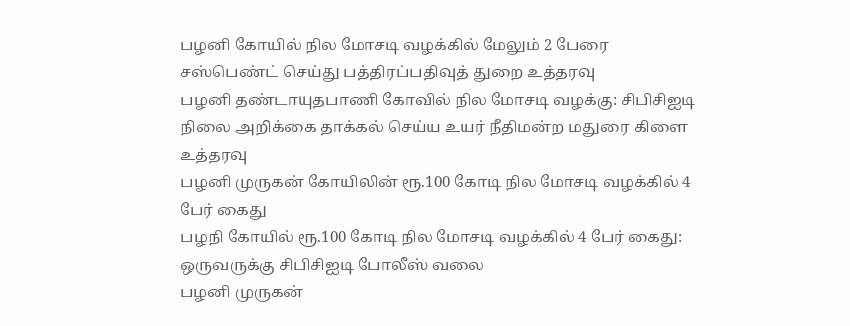பழனி கோயில் நில மோசடி வழக்கில் மேலும் 2 பேரை சஸ்பெண்ட் செய்து பத்திரப்பதிவுத் துறை உத்தரவு
பழனி தண்டாயுதபாணி கோவில் நில மோசடி வழக்கு: சிபிசிஐடி நிலை அறிக்கை தாக்கல் செய்ய உயர் நீதிமன்ற மதுரை கிளை உத்தரவு
பழனி முருகன் கோயிலின் ரூ.100 கோடி நில மோசடி வழக்கில் 4 பேர் கைது
பழநி கோயில் ரூ.100 கோடி நில மோசடி வழக்கில் 4 பேர் கைது: ஒருவருக்கு சிபிசிஐடி போலீஸ் வலை
பழனி முருகன்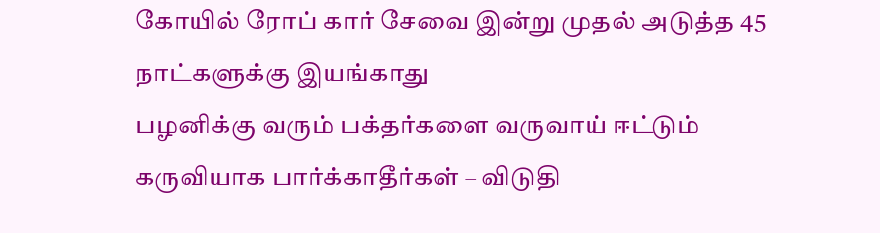கோயில் ரோப் கார் சேவை இன்று முதல் அடுத்த 45 நாட்களுக்கு இயங்காது
பழனிக்கு வரும் பக்தர்களை வருவாய் ஈட்டும் கருவியாக பார்க்காதீர்கள் – விடுதி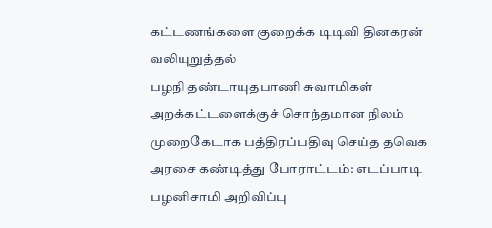கட்டணங்களை குறைக்க டிடிவி தினகரன் வலியுறுத்தல்
பழநி தண்டாயுதபாணி சுவாமிகள் அறக்கட்டளைக்குச் சொந்தமான நிலம் முறைகேடாக பத்திரப்பதிவு செய்த தவெக அரசை கண்டித்து போராட்டம்: எடப்பாடி பழனிசாமி அறிவிப்பு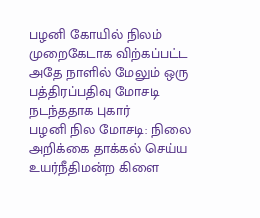பழனி கோயில் நிலம் முறைகேடாக விற்கப்பட்ட அதே நாளில் மேலும் ஒரு பத்திரப்பதிவு மோசடி நடந்ததாக புகார்
பழனி நில மோசடி: நிலை அறிக்கை தாக்கல் செய்ய உயர்நீதிமன்ற கிளை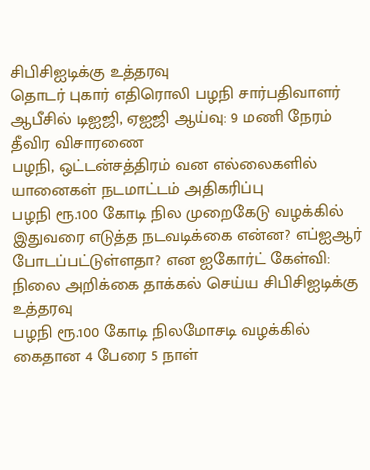சிபிசிஐடிக்கு உத்தரவு
தொடர் புகார் எதிரொலி பழநி சார்பதிவாளர் ஆபீசில் டிஐஜி, ஏஐஜி ஆய்வு: 9 மணி நேரம் தீவிர விசாரணை
பழநி, ஒட்டன்சத்திரம் வன எல்லைகளில் யானைகள் நடமாட்டம் அதிகரிப்பு
பழநி ரூ.100 கோடி நில முறைகேடு வழக்கில் இதுவரை எடுத்த நடவடிக்கை என்ன? எப்ஐஆர் போடப்பட்டுள்ளதா? என ஐகோர்ட் கேள்வி: நிலை அறிக்கை தாக்கல் செய்ய சிபிசிஐடிக்கு உத்தரவு
பழநி ரூ.100 கோடி நிலமோசடி வழக்கில் கைதான 4 பேரை 5 நாள்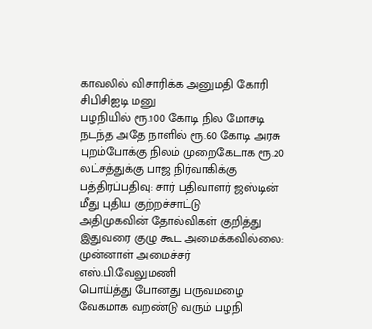காவலில் விசாரிக்க அனுமதி கோரி சிபிசிஐடி மனு
பழநியில் ரூ.100 கோடி நில மோசடி நடந்த அதே நாளில் ரூ.60 கோடி அரசு புறம்போக்கு நிலம் முறைகேடாக ரூ.20 லட்சத்துக்கு பாஜ நிர்வாகிக்கு பத்திரப்பதிவு: சார் பதிவாளர் ஜஸ்டின் மீது புதிய குற்றச்சாட்டு
அதிமுகவின் தோல்விகள் குறித்து இதுவரை குழு கூட அமைக்கவில்லை: முன்னாள் அமைச்சர் எஸ்.பி.வேலுமணி
பொய்த்து போனது பருவமழை வேகமாக வறண்டு வரும் பழநி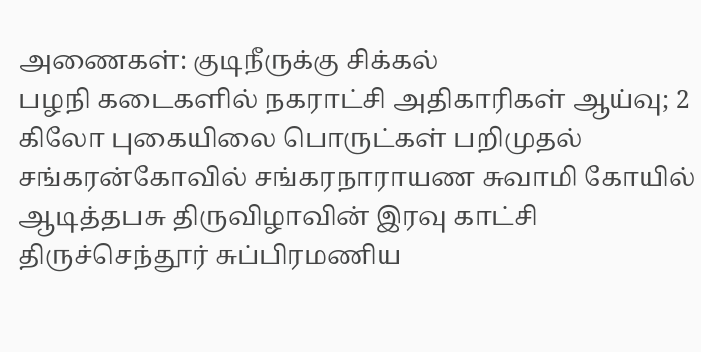அணைகள்: குடிநீருக்கு சிக்கல்
பழநி கடைகளில் நகராட்சி அதிகாரிகள் ஆய்வு; 2 கிலோ புகையிலை பொருட்கள் பறிமுதல்
சங்கரன்கோவில் சங்கரநாராயண சுவாமி கோயில் ஆடித்தபசு திருவிழாவின் இரவு காட்சி
திருச்செந்தூர் சுப்பிரமணிய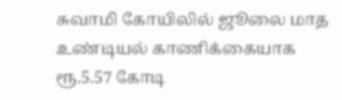சுவாமி கோயிலில் ஜூலை மாத உண்டியல் காணிக்கையாக ரூ.5.57 கோடி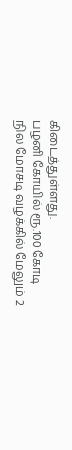கிடைத்துள்ளது.
பழனி கோயில் ரூ.100 கோடி நில மோசடி வழக்கில் மேலும் 2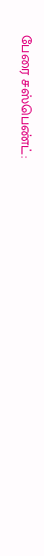பேரை சஸ்பெண்ட்: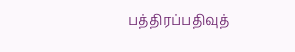பத்திரப்பதிவுத்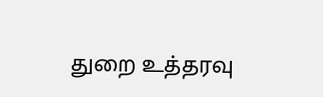துறை உத்தரவு